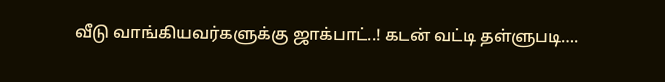வீடு வாங்கியவர்களுக்கு ஜாக்பாட்..! கடன் வட்டி தள்ளுபடி….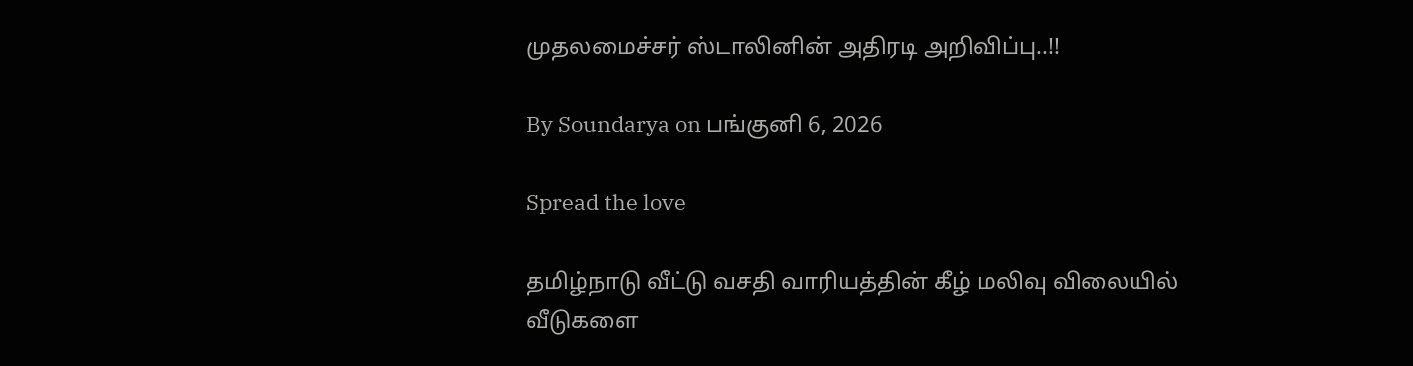முதலமைச்சர் ஸ்டாலினின் அதிரடி அறிவிப்பு..!!

By Soundarya on பங்குனி 6, 2026

Spread the love

தமிழ்நாடு வீட்டு வசதி வாரியத்தின் கீழ் மலிவு விலையில் வீடுகளை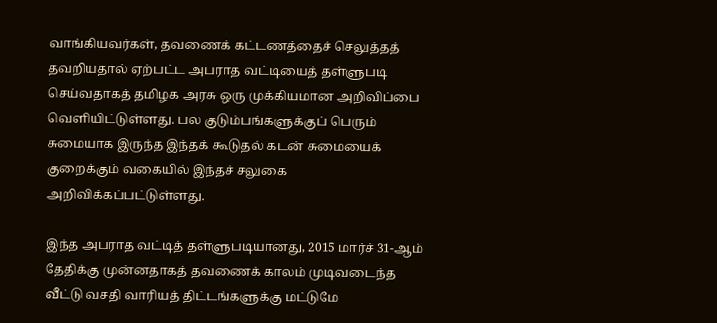வாங்கியவர்கள், தவணைக் கட்டணத்தைச் செலுத்தத் தவறியதால் ஏற்பட்ட அபராத வட்டியைத் தள்ளுபடி செய்வதாகத் தமிழக அரசு ஒரு முக்கியமான அறிவிப்பை வெளியிட்டுள்ளது. பல குடும்பங்களுக்குப் பெரும் சுமையாக இருந்த இந்தக் கூடுதல் கடன் சுமையைக் குறைக்கும் வகையில் இந்தச் சலுகை அறிவிக்கப்பட்டுள்ளது.

இந்த அபராத வட்டித் தள்ளுபடியானது, 2015 மார்ச் 31-ஆம் தேதிக்கு முன்னதாகத் தவணைக் காலம் முடிவடைந்த வீட்டு வசதி வாரியத் திட்டங்களுக்கு மட்டுமே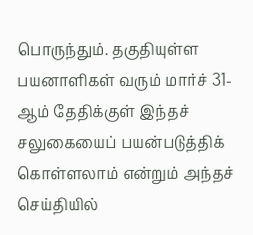பொருந்தும். தகுதியுள்ள பயனாளிகள் வரும் மார்ச் 31-ஆம் தேதிக்குள் இந்தச் சலுகையைப் பயன்படுத்திக் கொள்ளலாம் என்றும் அந்தச் செய்தியில்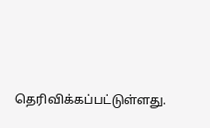தெரிவிக்கப்பட்டுள்ளது.